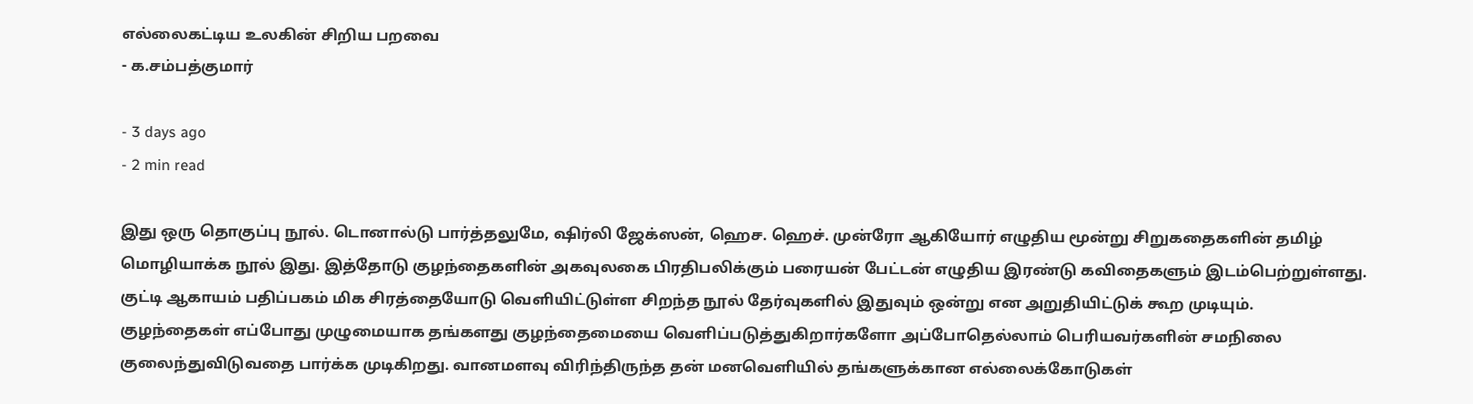எல்லைகட்டிய உலகின் சிறிய பறவை
- க.சம்பத்குமார்

- 3 days ago
- 2 min read

இது ஒரு தொகுப்பு நூல். டொனால்டு பார்த்தலுமே, ஷிர்லி ஜேக்ஸன், ஹெச. ஹெச். முன்ரோ ஆகியோர் எழுதிய மூன்று சிறுகதைகளின் தமிழ் மொழியாக்க நூல் இது. இத்தோடு குழந்தைகளின் அகவுலகை பிரதிபலிக்கும் பரையன் பேட்டன் எழுதிய இரண்டு கவிதைகளும் இடம்பெற்றுள்ளது.
குட்டி ஆகாயம் பதிப்பகம் மிக சிரத்தையோடு வெளியிட்டுள்ள சிறந்த நூல் தேர்வுகளில் இதுவும் ஒன்று என அறுதியிட்டுக் கூற முடியும்.
குழந்தைகள் எப்போது முழுமையாக தங்களது குழந்தைமையை வெளிப்படுத்துகிறார்களோ அப்போதெல்லாம் பெரியவர்களின் சமநிலை குலைந்துவிடுவதை பார்க்க முடிகிறது. வானமளவு விரிந்திருந்த தன் மனவெளியில் தங்களுக்கான எல்லைக்கோடுகள்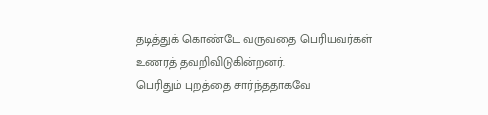தடித்துக் கொண்டே வருவதை பெரியவர்கள் உணரத் தவறிவிடுகின்றனர்.
பெரிதும் புறத்தை சார்ந்ததாகவே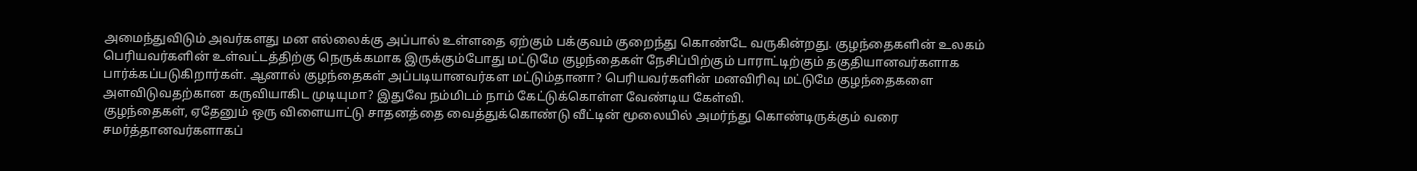அமைந்துவிடும் அவர்களது மன எல்லைக்கு அப்பால் உள்ளதை ஏற்கும் பக்குவம் குறைந்து கொண்டே வருகின்றது. குழந்தைகளின் உலகம் பெரியவர்களின் உள்வட்டத்திற்கு நெருக்கமாக இருக்கும்போது மட்டுமே குழந்தைகள் நேசிப்பிற்கும் பாராட்டிற்கும் தகுதியானவர்களாக பார்க்கப்படுகிறார்கள். ஆனால் குழந்தைகள் அப்படியானவர்கள மட்டும்தானா? பெரியவர்களின் மனவிரிவு மட்டுமே குழந்தைகளை அளவிடுவதற்கான கருவியாகிட முடியுமா? இதுவே நம்மிடம் நாம் கேட்டுக்கொள்ள வேண்டிய கேள்வி.
குழந்தைகள், ஏதேனும் ஒரு விளையாட்டு சாதனத்தை வைத்துக்கொண்டு வீட்டின் மூலையில் அமர்ந்து கொண்டிருக்கும் வரை சமர்த்தானவர்களாகப்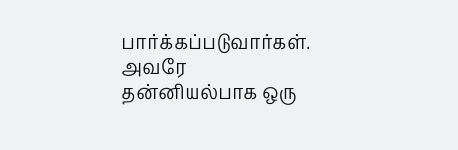பார்க்கப்படுவார்கள். அவரே தன்னியல்பாக ஒரு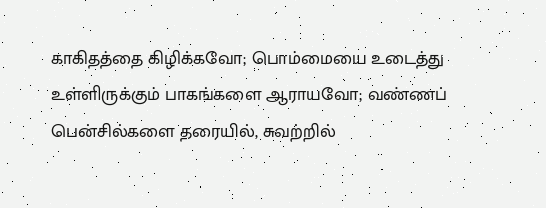காகிதத்தை கிழிக்கவோ; பொம்மையை உடைத்து உள்ளிருக்கும் பாகங்களை ஆராயவோ; வண்ணப் பென்சில்களை தரையில், சுவற்றில்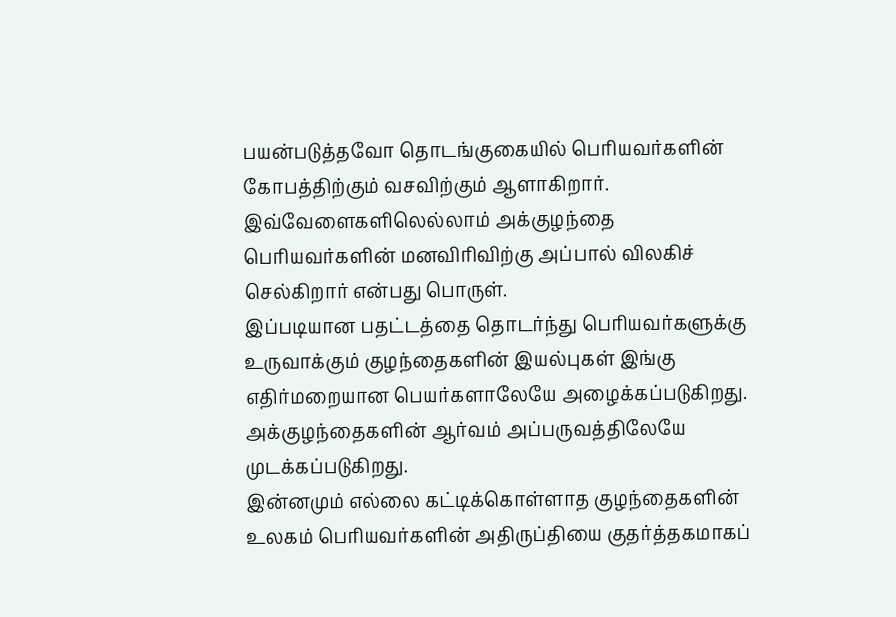பயன்படுத்தவோ தொடங்குகையில் பெரியவர்களின் கோபத்திற்கும் வசவிற்கும் ஆளாகிறார். இவ்வேளைகளிலெல்லாம் அக்குழந்தை பெரியவர்களின் மனவிரிவிற்கு அப்பால் விலகிச் செல்கிறார் என்பது பொருள்.
இப்படியான பதட்டத்தை தொடர்ந்து பெரியவர்களுக்கு உருவாக்கும் குழந்தைகளின் இயல்புகள் இங்கு எதிர்மறையான பெயர்களாலேயே அழைக்கப்படுகிறது. அக்குழந்தைகளின் ஆர்வம் அப்பருவத்திலேயே முடக்கப்படுகிறது.
இன்னமும் எல்லை கட்டிக்கொள்ளாத குழந்தைகளின் உலகம் பெரியவர்களின் அதிருப்தியை குதர்த்தகமாகப்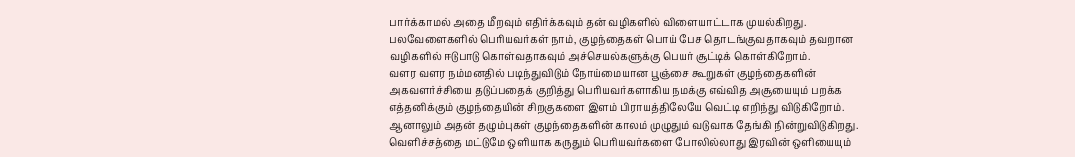பார்க்காமல் அதை மீறவும் எதிர்க்கவும் தன் வழிகளில் விளையாட்டாக முயல்கிறது. பலவேளைகளில் பெரியவர்கள் நாம், குழந்தைகள் பொய் பேச தொடங்குவதாகவும் தவறான வழிகளில் ஈடுபாடு கொள்வதாகவும் அச்செயல்களுக்கு பெயர் சூட்டிக் கொள்கிறோம்.
வளர வளர நம்மனதில் படிந்துவிடும் நோய்மையான பூஞ்சை கூறுகள் குழந்தைகளின் அகவளர்ச்சியை தடுப்பதைக் குறித்து பெரியவர்களாகிய நமக்கு எவ்வித அசூயையும் பறக்க எத்தனிக்கும் குழந்தையின் சிறகுகளை இளம் பிராயத்திலேயே வெட்டி எறிந்து விடுகிறோம். ஆனாலும் அதன் தழும்புகள் குழந்தைகளின் காலம் முழுதும் வடுவாக தேங்கி நின்றுவிடுகிறது.
வெளிச்சத்தை மட்டுமே ஒளியாக கருதும் பெரியவர்களை போலில்லாது இரவின் ஒளியையும்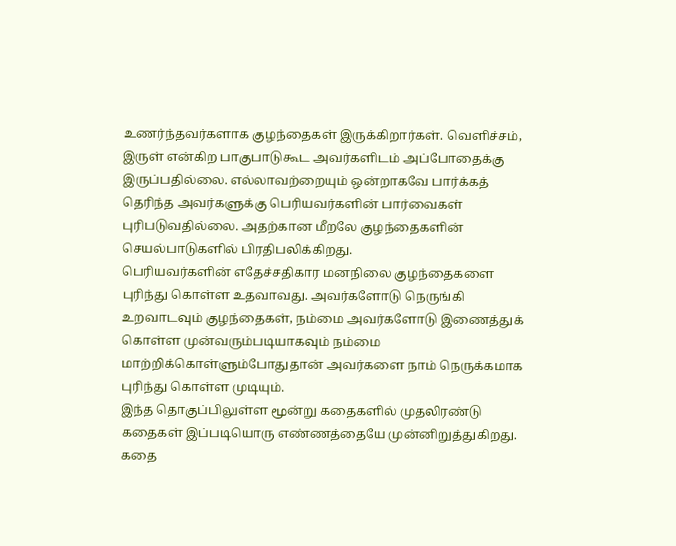உணர்ந்தவர்களாக குழந்தைகள் இருக்கிறார்கள். வெளிச்சம், இருள் என்கிற பாகுபாடுகூட அவர்களிடம் அப்போதைக்கு இருப்பதில்லை. எல்லாவற்றையும் ஒன்றாகவே பார்க்கத் தெரிந்த அவர்களுக்கு பெரியவர்களின் பார்வைகள் புரிபடுவதில்லை. அதற்கான மீறலே குழந்தைகளின் செயல்பாடுகளில் பிரதிபலிக்கிறது.
பெரியவர்களின் எதேச்சதிகார மனநிலை குழந்தைகளை புரிந்து கொள்ள உதவாவது. அவர்களோடு நெருங்கி உறவாடவும் குழந்தைகள், நம்மை அவர்களோடு இணைத்துக் கொள்ள முன்வரும்படியாகவும் நம்மை மாற்றிக்கொள்ளும்போதுதான் அவர்களை நாம் நெருக்கமாக புரிந்து கொள்ள முடியும்.
இந்த தொகுப்பிலுள்ள மூன்று கதைகளில் முதலிரண்டு கதைகள் இப்படியொரு எண்ணத்தையே முன்னிறுத்துகிறது. கதை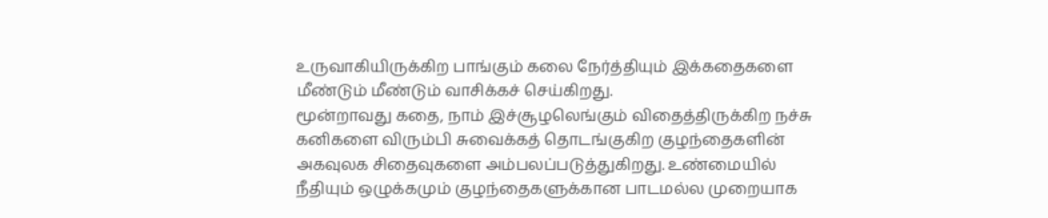உருவாகியிருக்கிற பாங்கும் கலை நேர்த்தியும் இக்கதைகளை மீண்டும் மீண்டும் வாசிக்கச் செய்கிறது.
மூன்றாவது கதை, நாம் இச்சூழலெங்கும் விதைத்திருக்கிற நச்சு கனிகளை விரும்பி சுவைக்கத் தொடங்குகிற குழந்தைகளின் அகவுலக சிதைவுகளை அம்பலப்படுத்துகிறது. உண்மையில் நீதியும் ஒழுக்கமும் குழந்தைகளுக்கான பாடமல்ல முறையாக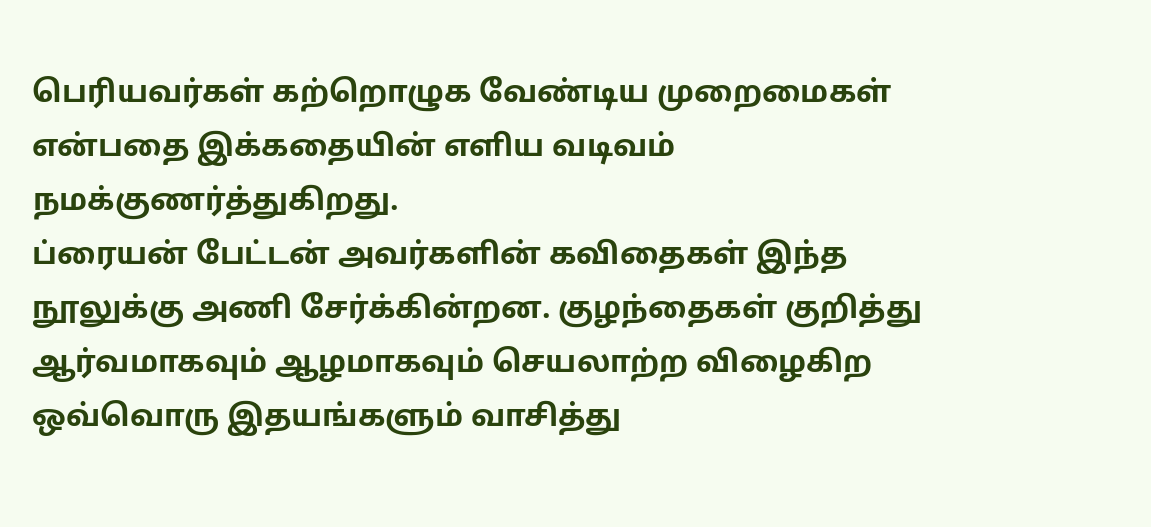பெரியவர்கள் கற்றொழுக வேண்டிய முறைமைகள் என்பதை இக்கதையின் எளிய வடிவம் நமக்குணர்த்துகிறது.
ப்ரையன் பேட்டன் அவர்களின் கவிதைகள் இந்த நூலுக்கு அணி சேர்க்கின்றன. குழந்தைகள் குறித்து ஆர்வமாகவும் ஆழமாகவும் செயலாற்ற விழைகிற ஒவ்வொரு இதயங்களும் வாசித்து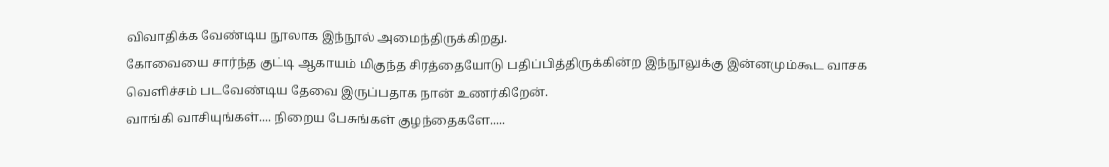விவாதிக்க வேண்டிய நூலாக இந்நூல் அமைந்திருக்கிறது.
கோவையை சார்ந்த குட்டி ஆகாயம் மிகுந்த சிரத்தையோடு பதிப்பித்திருக்கின்ற இந்நூலுக்கு இன்னமும்கூட வாசக வெளிச்சம் படவேண்டிய தேவை இருப்பதாக நான் உணர்கிறேன்.
வாங்கி வாசியுங்கள்.... நிறைய பேசுங்கள் குழந்தைகளே.....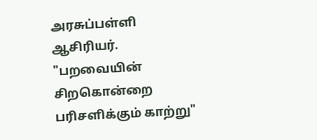அரசுப்பள்ளி ஆசிரியர். "பறவையின் சிறகொன்றை பரிசளிக்கும் காற்று"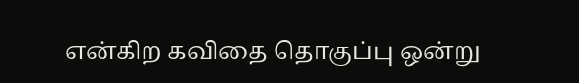என்கிற கவிதை தொகுப்பு ஒன்று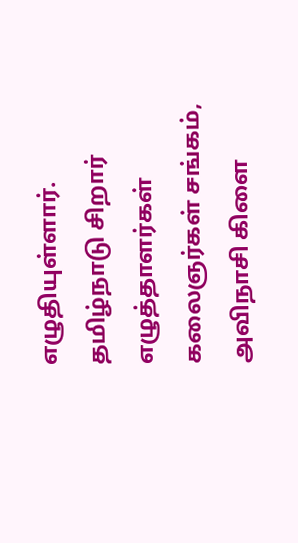எழுதியுள்ளார். தமிழ்நாடு சிறார் எழுத்தாளர்கள் கலைஞர்கள் சங்கம், அவிநாசி கிளை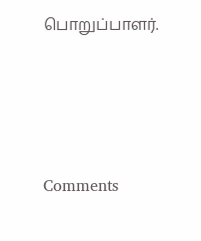பொறுப்பாளர்.




Comments